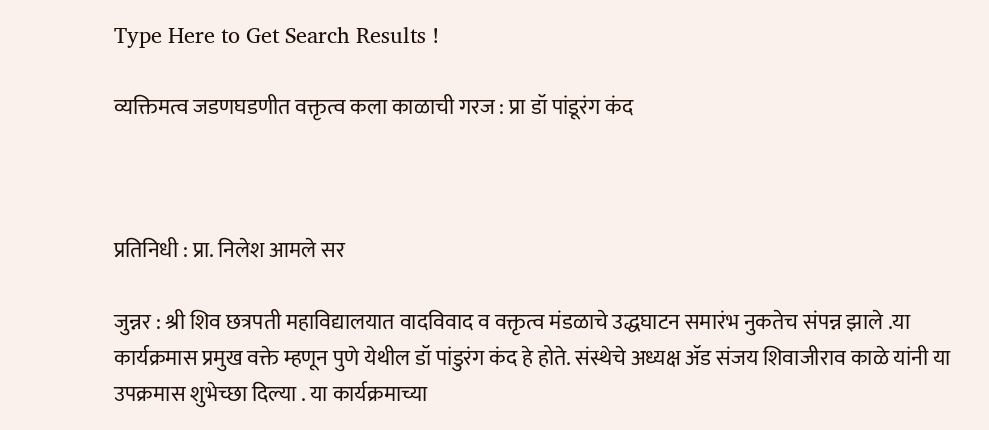Type Here to Get Search Results !

व्यक्तिमत्व जडणघडणीत वक्तृत्व कला काळाची गरज : प्रा डॉ पांडूरंग कंद



प्रतिनिधी : प्रा. निलेश आमले सर

जुन्नर : श्री शिव छत्रपती महाविद्यालयात वादविवाद व वक्तृत्व मंडळाचे उद्धघाटन समारंभ नुकतेच संपन्न झाले .या कार्यक्रमास प्रमुख वक्ते म्हणून पुणे येथील डॉ पांडुरंग कंद हे होते. संस्थेचे अध्यक्ष ॲड संजय शिवाजीराव काळे यांनी या उपक्रमास शुभेच्छा दिल्या . या कार्यक्रमाच्या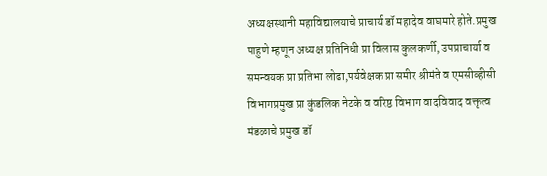अध्यक्षस्थानी महाविद्यालयाचे प्राचार्य डॉ महादेव वाघमारे होते.प्रमुख पाहुणे म्हणून अध्यक्ष प्रतिनिधी प्रा विलास कुलकर्णी, उपप्राचार्या व समन्वयक प्रा प्रतिभा लोढा,पर्यवेक्षक प्रा समीर श्रीमंते व एमसीव्हीसी विभागप्रमुख प्रा कुंडलिक नेटके व वरिष्ठ विभाग वादविवाद वक्तृत्व मंडळाचे प्रमुख डॉ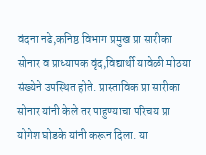वंदना नढे,कनिष्ठ विभाग प्रमुख प्रा सारीका सोनार व प्राध्यापक वृंद,विद्यार्थी यावेळी मोठया संख्येने उपस्थित होते. प्रास्ताविक प्रा सारीका सोनार यांनी केले तर पाहुण्याचा परिचय प्रा योगेश घोडके यांनी करून दिला. या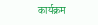कार्यक्रम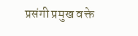प्रसंगी प्रमुख वक्ते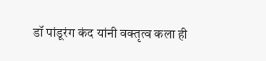डॉ पांडूरंग कंद यांनी वक्तृत्व कला ही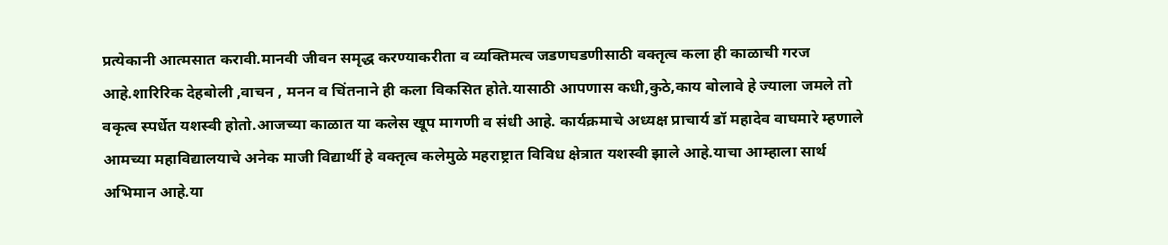प्रत्येकानी आत्मसात करावी.मानवी जीवन समृद्ध करण्याकरीता व व्यक्तिमत्व जडणघडणीसाठी वक्तृत्व कला ही काळाची गरज आहे.शारिरिक देहबोली ,वाचन , मनन व चिंतनाने ही कला विकसित होते.यासाठी आपणास कधी,कुठे,काय बोलावे हे ज्याला जमले तो वकृत्व स्पर्धेत यशस्वी होतो.आजच्या काळात या कलेस खूप मागणी व संधी आहे. कार्यक्रमाचे अध्यक्ष प्राचार्य डॉ महादेव वाघमारे म्हणाले आमच्या महाविद्यालयाचे अनेक माजी विद्यार्थी हे वक्तृत्व कलेमुळे महराष्ट्रात विविध क्षेत्रात यशस्वी झाले आहे.याचा आम्हाला सार्थ अभिमान आहे.या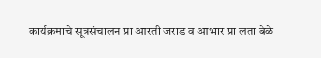कार्यक्रमाचे सूत्रसंचालन प्रा आरती जराड व आभार प्रा लता बेळे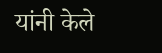यांनी केले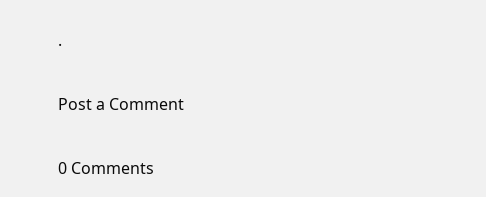.

Post a Comment

0 Comments